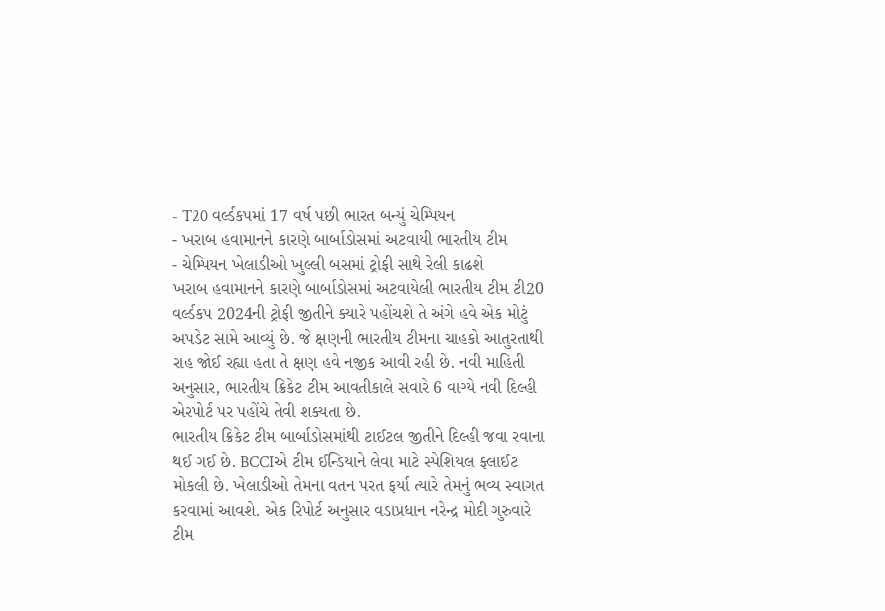- T20 વર્લ્ડકપમાં 17 વર્ષ પછી ભારત બન્યું ચેમ્પિયન
- ખરાબ હવામાનને કારણે બાર્બાડોસમાં અટવાયી ભારતીય ટીમ
- ચેમ્પિયન ખેલાડીઓ ખુલ્લી બસમાં ટ્રોફી સાથે રેલી કાઢશે
ખરાબ હવામાનને કારણે બાર્બાડોસમાં અટવાયેલી ભારતીય ટીમ ટી20 વર્લ્ડકપ 2024ની ટ્રોફી જીતીને ક્યારે પહોંચશે તે અંગે હવે એક મોટું અપડેટ સામે આવ્યું છે. જે ક્ષણની ભારતીય ટીમના ચાહકો આતુરતાથી રાહ જોઈ રહ્યા હતા તે ક્ષણ હવે નજીક આવી રહી છે. નવી માહિતી અનુસાર, ભારતીય ક્રિકેટ ટીમ આવતીકાલે સવારે 6 વાગ્યે નવી દિલ્હી એરપોર્ટ પર પહોંચે તેવી શક્યતા છે.
ભારતીય ક્રિકેટ ટીમ બાર્બાડોસમાંથી ટાઈટલ જીતીને દિલ્હી જવા રવાના થઈ ગઈ છે. BCCIએ ટીમ ઈન્ડિયાને લેવા માટે સ્પેશિયલ ફ્લાઈટ મોકલી છે. ખેલાડીઓ તેમના વતન પરત ફર્યા ત્યારે તેમનું ભવ્ય સ્વાગત કરવામાં આવશે. એક રિપોર્ટ અનુસાર વડાપ્રધાન નરેન્દ્ર મોદી ગુરુવારે ટીમ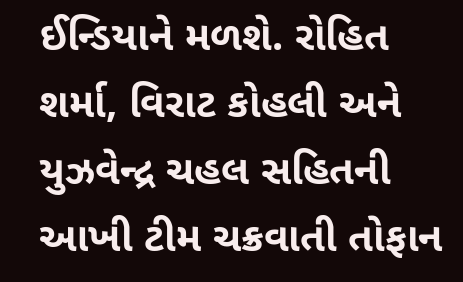ઈન્ડિયાને મળશે. રોહિત શર્મા, વિરાટ કોહલી અને યુઝવેન્દ્ર ચહલ સહિતની આખી ટીમ ચક્રવાતી તોફાન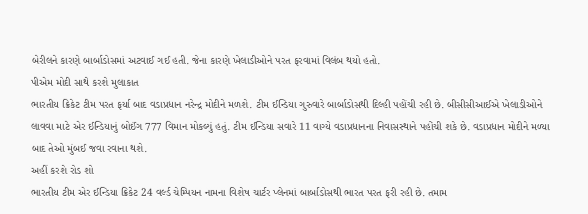બેરીલને કારણે બાર્બાડોસમાં અટવાઈ ગઈ હતી. જેના કારણે ખેલાડીઓને પરત ફરવામાં વિલંબ થયો હતો.
પીએમ મોદી સાથે કરશે મુલાકાત
ભારતીય ક્રિકેટ ટીમ પરત ફર્યા બાદ વડાપ્રધાન નરેન્દ્ર મોદીને મળશે. ટીમ ઈન્ડિયા ગુરુવારે બાર્બાડોસથી દિલ્હી પહોંચી રહી છે. બીસીસીઆઈએ ખેલાડીઓને લાવવા માટે એર ઈન્ડિયાનું બોઈંગ 777 વિમાન મોકલ્યું હતું. ટીમ ઈન્ડિયા સવારે 11 વાગ્યે વડાપ્રધાનના નિવાસસ્થાને પહોંચી શકે છે. વડાપ્રધાન મોદીને મળ્યા બાદ તેઓ મુંબઈ જવા રવાના થશે.
અહીં કરશે રોડ શો
ભારતીય ટીમ એર ઈન્ડિયા ક્રિકેટ 24 વર્લ્ડ ચેમ્પિયન નામના વિશેષ ચાર્ટર પ્લેનમાં બાર્બાડોસથી ભારત પરત ફરી રહી છે. તમામ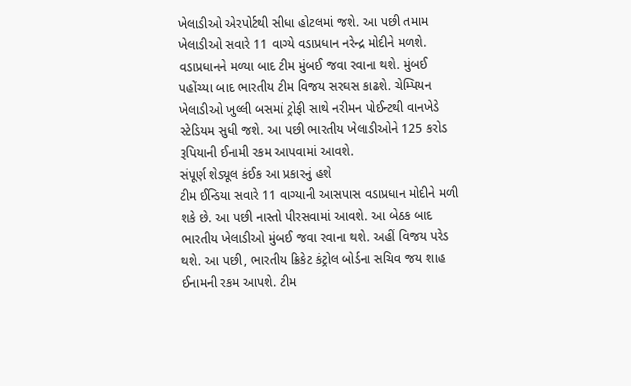ખેલાડીઓ એરપોર્ટથી સીધા હોટલમાં જશે. આ પછી તમામ ખેલાડીઓ સવારે 11 વાગ્યે વડાપ્રધાન નરેન્દ્ર મોદીને મળશે. વડાપ્રધાનને મળ્યા બાદ ટીમ મુંબઈ જવા રવાના થશે. મુંબઈ પહોંચ્યા બાદ ભારતીય ટીમ વિજય સરઘસ કાઢશે. ચેમ્પિયન ખેલાડીઓ ખુલ્લી બસમાં ટ્રોફી સાથે નરીમન પોઈન્ટથી વાનખેડે સ્ટેડિયમ સુધી જશે. આ પછી ભારતીય ખેલાડીઓને 125 કરોડ રૂપિયાની ઈનામી રકમ આપવામાં આવશે.
સંપૂર્ણ શેડ્યૂલ કંઈક આ પ્રકારનું હશે
ટીમ ઈન્ડિયા સવારે 11 વાગ્યાની આસપાસ વડાપ્રધાન મોદીને મળી શકે છે. આ પછી નાસ્તો પીરસવામાં આવશે. આ બેઠક બાદ ભારતીય ખેલાડીઓ મુંબઈ જવા રવાના થશે. અહીં વિજય પરેડ થશે. આ પછી, ભારતીય ક્રિકેટ કંટ્રોલ બોર્ડના સચિવ જય શાહ ઈનામની રકમ આપશે. ટીમ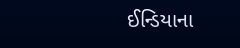ઈન્ડિયાના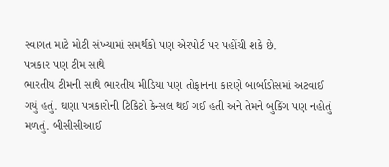સ્વાગત માટે મોટી સંખ્યામાં સમર્થકો પણ એરપોર્ટ પર પહોંચી શકે છે.
પત્રકાર પણ ટીમ સાથે
ભારતીય ટીમની સાથે ભારતીય મીડિયા પણ તોફાનના કારણે બાર્બાડોસમાં અટવાઈ ગયું હતું. ઘણા પત્રકારોની ટિકિટો કેન્સલ થઈ ગઈ હતી અને તેમને બુકિંગ પણ નહોતું મળતું. બીસીસીઆઈ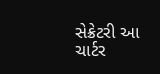સેક્રેટરી આ ચાર્ટર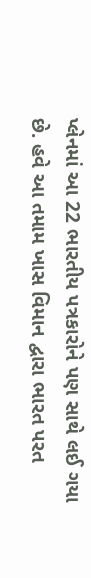પ્લેનમાં આ 22 ભારતીય પત્રકારોને પણ સાથે લઈ ગયા છે. હવે આ તમામ ખાસ વિમાન દ્વારા ભારત પરત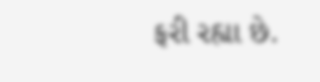ફરી રહ્યા છે.